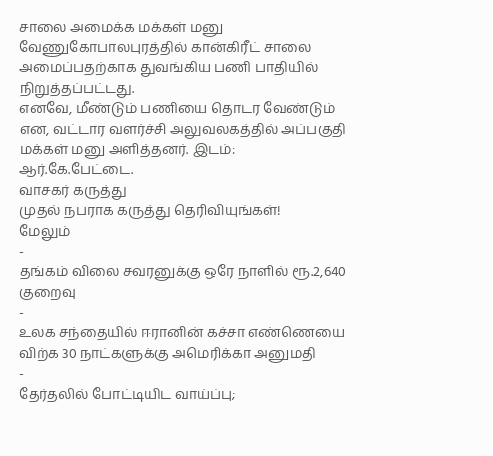சாலை அமைக்க மக்கள் மனு
வேணுகோபாலபுரத்தில் கான்கிரீட் சாலை அமைப்பதற்காக துவங்கிய பணி பாதியில் நிறுத்தப்பட்டது.
எனவே, மீண்டும் பணியை தொடர வேண்டும் என, வட்டார வளர்ச்சி அலுவலகத்தில் அப்பகுதி மக்கள் மனு அளித்தனர். இடம்: ஆர்.கே.பேட்டை.
வாசகர் கருத்து
முதல் நபராக கருத்து தெரிவியுங்கள்!
மேலும்
-
தங்கம் விலை சவரனுக்கு ஒரே நாளில் ரூ.2,640 குறைவு
-
உலக சந்தையில் ஈரானின் கச்சா எண்ணெயை விற்க 30 நாட்களுக்கு அமெரிக்கா அனுமதி
-
தேர்தலில் போட்டியிட வாய்ப்பு;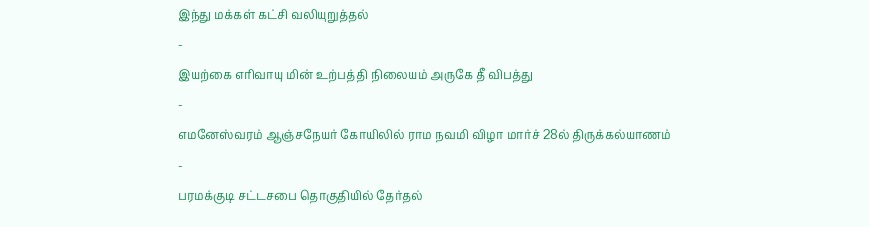இந்து மக்கள் கட்சி வலியுறுத்தல்
-
இயற்கை எரிவாயு மின் உற்பத்தி நிலையம் அருகே தீ விபத்து
-
எமனேஸ்வரம் ஆஞ்சநேயர் கோயிலில் ராம நவமி விழா மார்ச் 28ல் திருக்கல்யாணம்
-
பரமக்குடி சட்டசபை தொகுதியில் தேர்தல்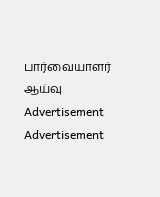பார்வையாளர் ஆய்வு
Advertisement
Advertisement